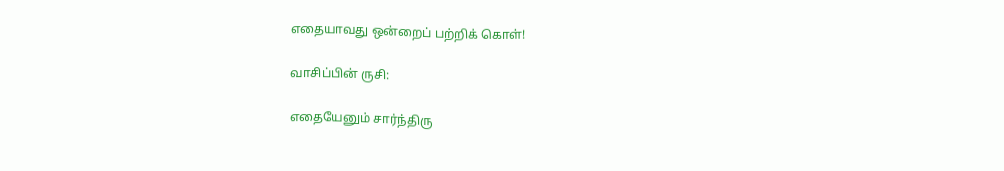எதையாவது ஒன்றைப் பற்றிக் கொள்!

வாசிப்பின் ருசி:

எதையேனும் சார்ந்திரு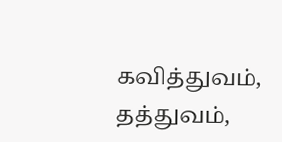கவித்துவம்,
தத்துவம்,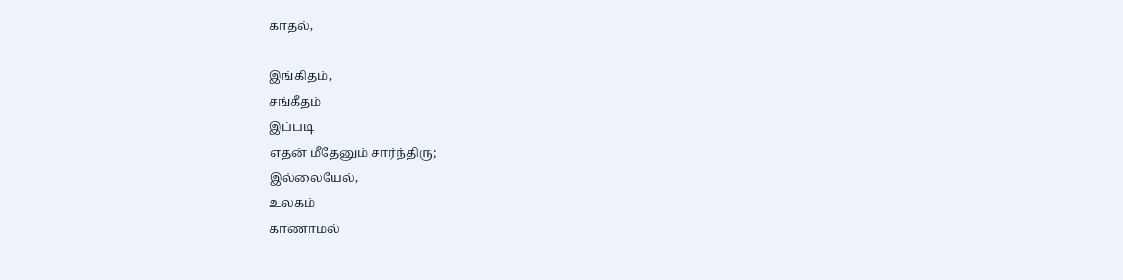காதல்,

இங்கிதம்,
சங்கீதம்
இப்படி
எதன் மீதேனும் சார்ந்திரு;
இல்லையேல்,
உலகம்
காணாமல்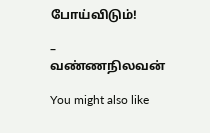போய்விடும்!

– வண்ணநிலவன்

You might also like